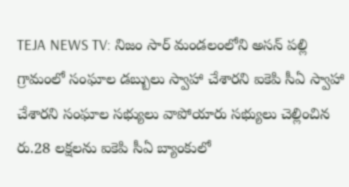TEJA NEWS TV: నిజం సార్ మండలంలోని అసన్ పల్లి గ్రామంలో సంఘాల డబ్బులు స్వాహా చేశారని ఐకెపి సీఏ స్వాహా చేశారని సంఘాల సభ్యులు వాపోయారు సభ్యులు చెల్లించిన రు.28 లక్షలను ఐకెపి సీఏ బ్యాంకులో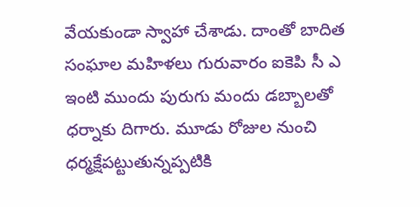వేయకుండా స్వాహా చేశాడు. దాంతో బాదిత సంఘాల మహిళలు గురువారం ఐకెపి సీ ఎ ఇంటి ముందు పురుగు మందు డబ్బాలతో ధర్నాకు దిగారు. మూడు రోజుల నుంచి ధర్మక్షేపట్టుతున్నప్పటికి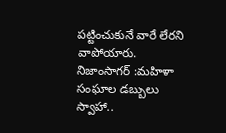పట్టించుకునే వారే లేరని వాపోయారు.
నిజాంసాగర్ :మహిళా సంఘాల డబ్బులు స్వాహా..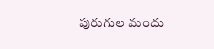పురుగుల మందు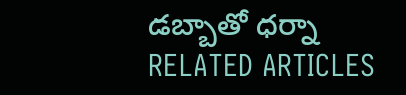డబ్బాతో ధర్నా
RELATED ARTICLES